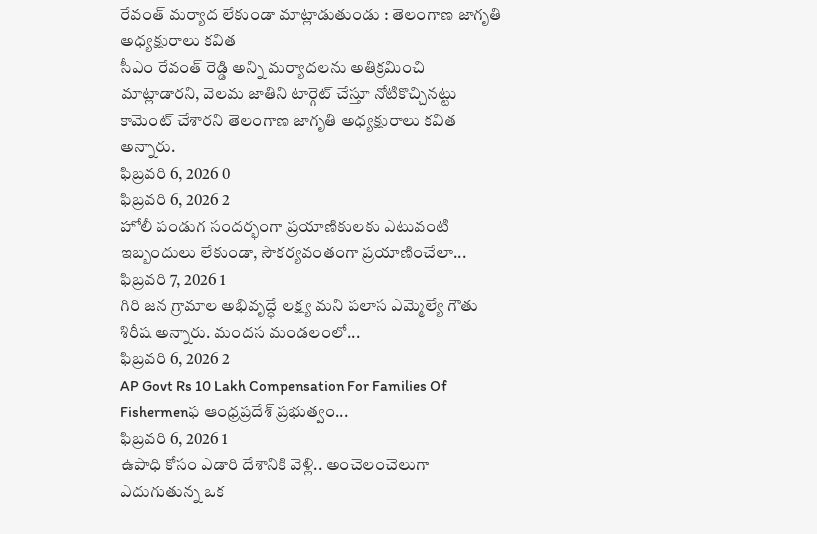రేవంత్ మర్యాద లేకుండా మాట్లాడుతుండు : తెలంగాణ జాగృతి అధ్యక్షురాలు కవిత
సీఎం రేవంత్ రెడ్డి అన్ని మర్యాదలను అతిక్రమించి మాట్లాడారని, వెలమ జాతిని టార్గెట్ చేస్తూ నోటికొచ్చినట్టు కామెంట్ చేశారని తెలంగాణ జాగృతి అధ్యక్షురాలు కవిత అన్నారు.
ఫిబ్రవరి 6, 2026 0
ఫిబ్రవరి 6, 2026 2
హోలీ పండుగ సందర్భంగా ప్రయాణికులకు ఎటువంటి ఇబ్బందులు లేకుండా, సౌకర్యవంతంగా ప్రయాణించేలా...
ఫిబ్రవరి 7, 2026 1
గిరి జన గ్రామాల అభివృద్ధే లక్ష్య మని పలాస ఎమ్మెల్యే గౌతు శిరీష అన్నారు. మందస మండలంలో...
ఫిబ్రవరి 6, 2026 2
AP Govt Rs 10 Lakh Compensation For Families Of Fishermenఫ ఆంధ్రప్రదేశ్ ప్రభుత్వం...
ఫిబ్రవరి 6, 2026 1
ఉపాధి కోసం ఎడారి దేశానికి వెళ్లి.. అంచెలంచెలుగా ఎదుగుతున్న ఒక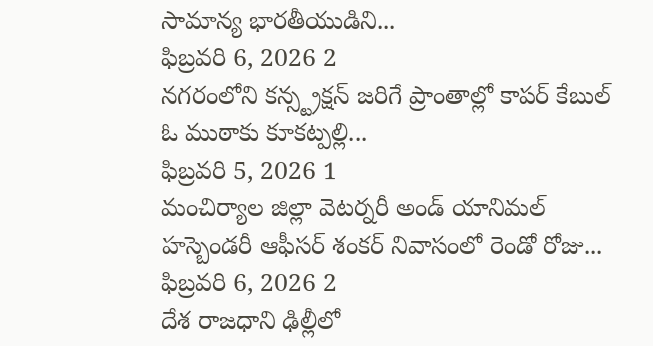సామాన్య భారతీయుడిని...
ఫిబ్రవరి 6, 2026 2
నగరంలోని కన్స్ట్రక్షన్ జరిగే ప్రాంతాల్లో కాపర్ కేబుల్ ఓ ముఠాకు కూకట్పల్లి...
ఫిబ్రవరి 5, 2026 1
మంచిర్యాల జిల్లా వెటర్నరీ అండ్ యానిమల్ హస్బెండరీ ఆఫీసర్ శంకర్ నివాసంలో రెండో రోజు...
ఫిబ్రవరి 6, 2026 2
దేశ రాజధాని ఢిల్లీలో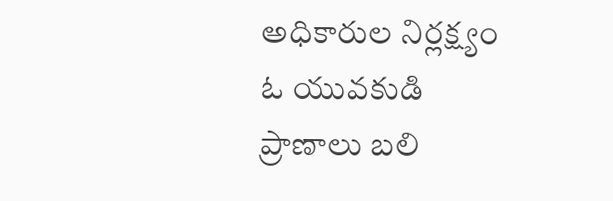అధికారుల నిర్లక్ష్యం ఓ యువకుడి ప్రాణాలు బలి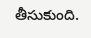తీసుకుంది.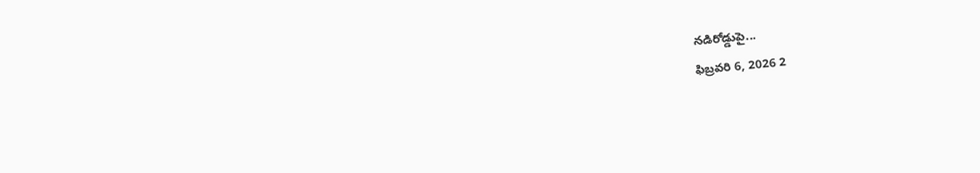నడిరోడ్డుపై...
ఫిబ్రవరి 6, 2026 2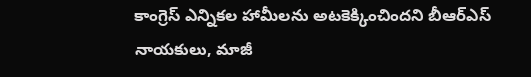కాంగ్రెస్ ఎన్నికల హామీలను అటకెక్కించిందని బీఆర్ఎస్ నాయకులు, మాజీ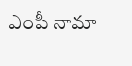ఎంపీ నామా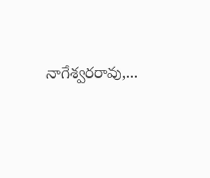నాగేశ్వరరావు,...